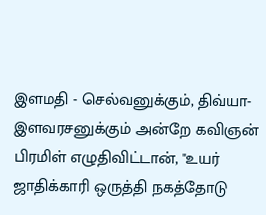இளமதி - செல்வனுக்கும், திவ்யா-இளவரசனுக்கும் அன்றே கவிஞன் பிரமிள் எழுதிவிட்டான், "உயர் ஜாதிக்காரி ஒருத்தி நகத்தோடு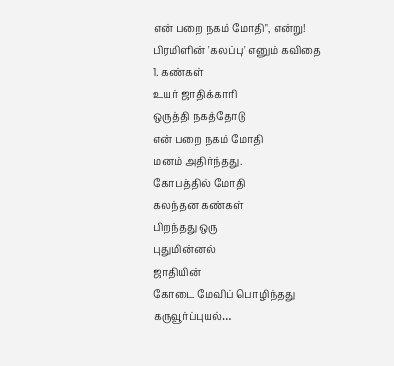என் பறை நகம் மோதி", என்று!
பிரமிளின் 'கலப்பு' எனும் கவிதை
1. கண்கள்
உயர் ஜாதிக்காரி
ஒருத்தி நகத்தோடு
என் பறை நகம் மோதி
மனம் அதிர்ந்தது.
கோபத்தில் மோதி
கலந்தன கண்கள்
பிறந்தது ஒரு
புதுமின்னல்
ஜாதியின்
கோடை மேவிப் பொழிந்தது
கருவூர்ப்புயல்…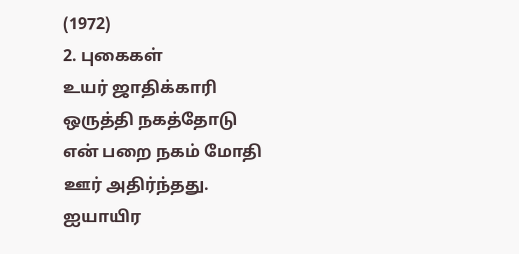(1972)
2. புகைகள்
உயர் ஜாதிக்காரி
ஒருத்தி நகத்தோடு
என் பறை நகம் மோதி
ஊர் அதிர்ந்தது.
ஐயாயிர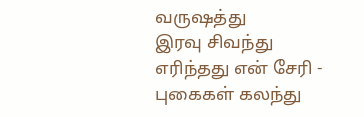வருஷத்து
இரவு சிவந்து
எரிந்தது என் சேரி -
புகைகள் கலந்து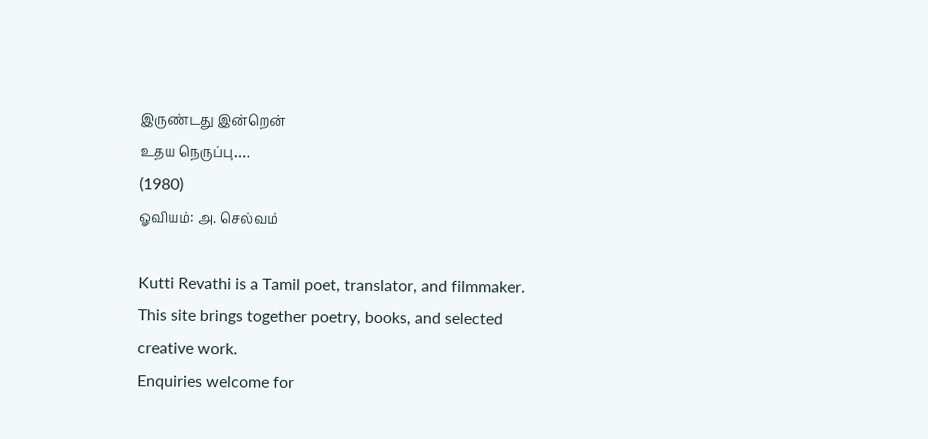இருண்டது இன்றென்
உதய நெருப்பு….
(1980)
ஓவியம்: அ. செல்வம்

Kutti Revathi is a Tamil poet, translator, and filmmaker. This site brings together poetry, books, and selected creative work.
Enquiries welcome for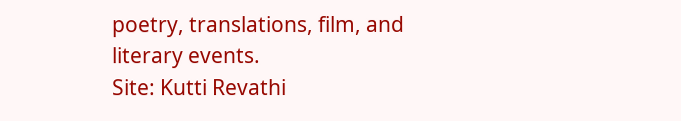poetry, translations, film, and literary events.
Site: Kutti Revathi